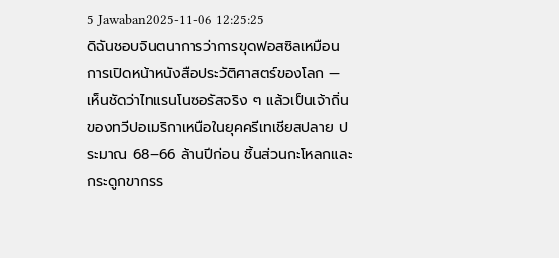5 Jawaban2025-11-06 12:25:25
ดิฉันชอบจินตนาการว่าการขุดฟอสซิลเหมือนการเปิดหน้าหนังสือประวัติศาสตร์ของโลก — เห็นชัดว่าไทแรนโนซอรัสจริง ๆ แล้วเป็นเจ้าถิ่นของทวีปอเมริกาเหนือในยุคครีเทเชียสปลาย ประมาณ 68–66 ล้านปีก่อน ชิ้นส่วนกะโหลกและกระดูกขากรร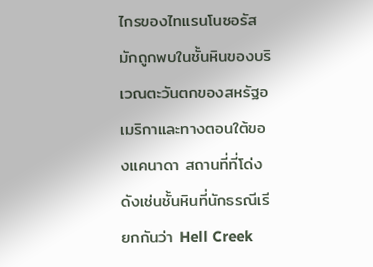ไกรของไทแรนโนซอรัสมักถูกพบในชั้นหินของบริเวณตะวันตกของสหรัฐอเมริกาและทางตอนใต้ของแคนาดา สถานที่ที่โด่งดังเช่นชั้นหินที่นักธรณีเรียกกันว่า Hell Creek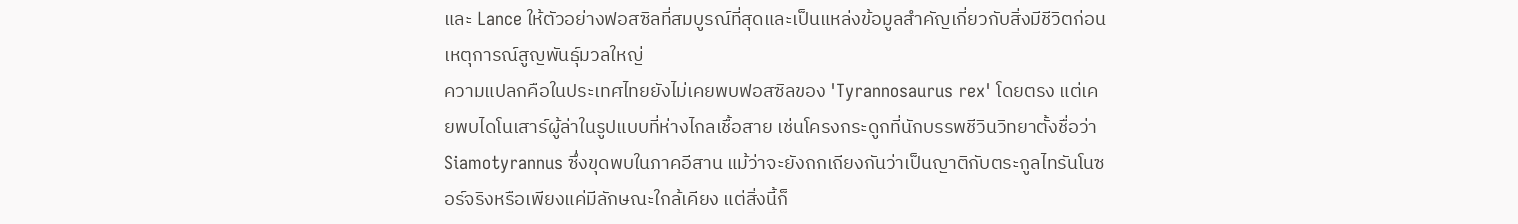และ Lance ให้ตัวอย่างฟอสซิลที่สมบูรณ์ที่สุดและเป็นแหล่งข้อมูลสำคัญเกี่ยวกับสิ่งมีชีวิตก่อนเหตุการณ์สูญพันธุ์มวลใหญ่
ความแปลกคือในประเทศไทยยังไม่เคยพบฟอสซิลของ 'Tyrannosaurus rex' โดยตรง แต่เคยพบไดโนเสาร์ผู้ล่าในรูปแบบที่ห่างไกลเชื้อสาย เช่นโครงกระดูกที่นักบรรพชีวินวิทยาตั้งชื่อว่า Siamotyrannus ซึ่งขุดพบในภาคอีสาน แม้ว่าจะยังถกเถียงกันว่าเป็นญาติกับตระกูลไทรันโนซอร์จริงหรือเพียงแค่มีลักษณะใกล้เคียง แต่สิ่งนี้ก็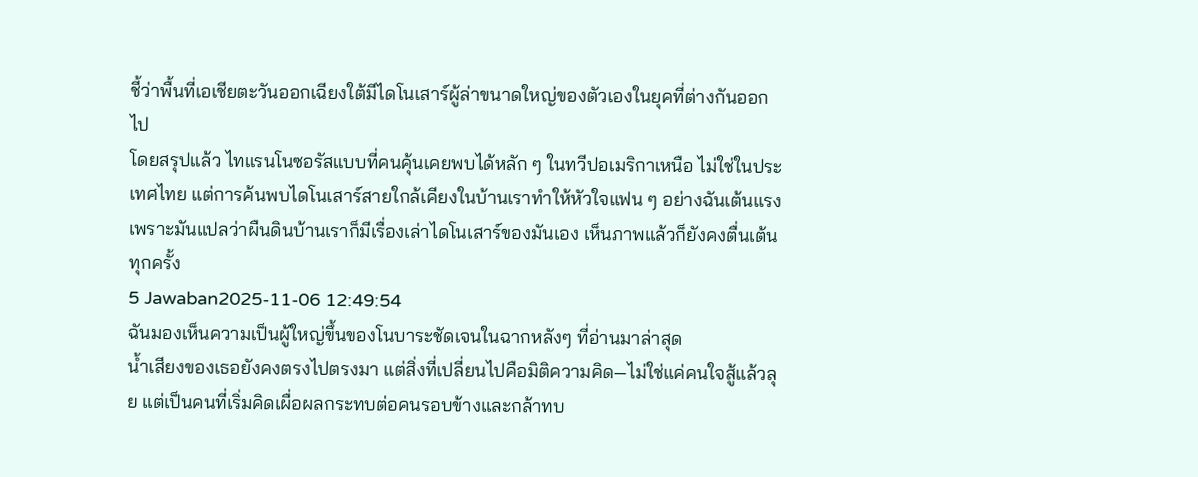ชี้ว่าพื้นที่เอเชียตะวันออกเฉียงใต้มีไดโนเสาร์ผู้ล่าขนาดใหญ่ของตัวเองในยุคที่ต่างกันออกไป
โดยสรุปแล้ว ไทแรนโนซอรัสแบบที่คนคุ้นเคยพบได้หลัก ๆ ในทวีปอเมริกาเหนือ ไม่ใช่ในประเทศไทย แต่การค้นพบไดโนเสาร์สายใกล้เคียงในบ้านเราทำให้หัวใจแฟน ๆ อย่างฉันเต้นแรงเพราะมันแปลว่าผืนดินบ้านเราก็มีเรื่องเล่าไดโนเสาร์ของมันเอง เห็นภาพแล้วก็ยังคงตื่นเต้นทุกครั้ง
5 Jawaban2025-11-06 12:49:54
ฉันมองเห็นความเป็นผู้ใหญ่ขึ้นของโนบาระชัดเจนในฉากหลังๆ ที่อ่านมาล่าสุด
น้ำเสียงของเธอยังคงตรงไปตรงมา แต่สิ่งที่เปลี่ยนไปคือมิติความคิด—ไม่ใช่แค่คนใจสู้แล้วลุย แต่เป็นคนที่เริ่มคิดเผื่อผลกระทบต่อคนรอบข้างและกล้าทบ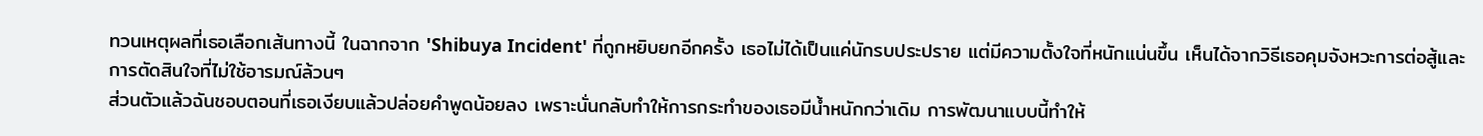ทวนเหตุผลที่เธอเลือกเส้นทางนี้ ในฉากจาก 'Shibuya Incident' ที่ถูกหยิบยกอีกครั้ง เธอไม่ได้เป็นแค่นักรบประปราย แต่มีความตั้งใจที่หนักแน่นขึ้น เห็นได้จากวิธีเธอคุมจังหวะการต่อสู้และการตัดสินใจที่ไม่ใช้อารมณ์ล้วนๆ
ส่วนตัวแล้วฉันชอบตอนที่เธอเงียบแล้วปล่อยคำพูดน้อยลง เพราะนั่นกลับทำให้การกระทำของเธอมีน้ำหนักกว่าเดิม การพัฒนาแบบนี้ทำให้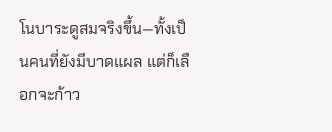โนบาระดูสมจริงขึ้น—ทั้งเป็นคนที่ยังมีบาดแผล แต่ก็เลือกจะก้าว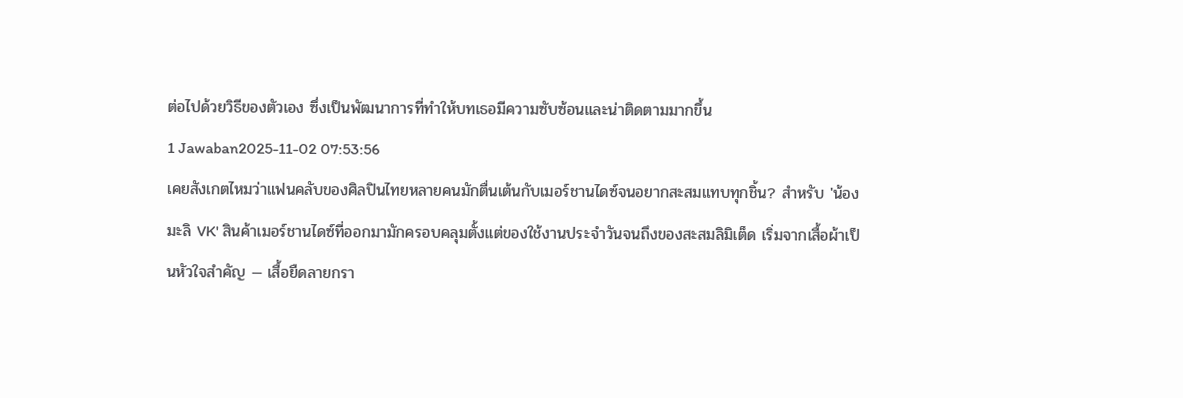ต่อไปด้วยวิธีของตัวเอง ซึ่งเป็นพัฒนาการที่ทำให้บทเธอมีความซับซ้อนและน่าติดตามมากขึ้น
1 Jawaban2025-11-02 07:53:56
เคยสังเกตไหมว่าแฟนคลับของศิลปินไทยหลายคนมักตื่นเต้นกับเมอร์ชานไดซ์จนอยากสะสมแทบทุกชิ้น? สำหรับ 'น้องมะลิ VK' สินค้าเมอร์ชานไดซ์ที่ออกมามักครอบคลุมตั้งแต่ของใช้งานประจำวันจนถึงของสะสมลิมิเต็ด เริ่มจากเสื้อผ้าเป็นหัวใจสำคัญ — เสื้อยืดลายกรา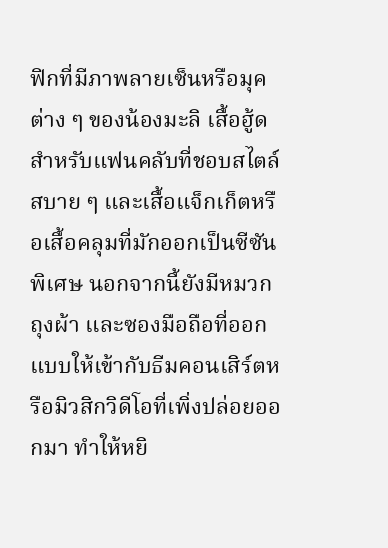ฟิกที่มีภาพลายเซ็นหรือมุคต่าง ๆ ของน้องมะลิ เสื้อฮู้ดสำหรับแฟนคลับที่ชอบสไตล์สบาย ๆ และเสื้อแจ็กเก็ตหรือเสื้อคลุมที่มักออกเป็นซีซันพิเศษ นอกจากนี้ยังมีหมวก ถุงผ้า และซองมือถือที่ออกแบบให้เข้ากับธีมคอนเสิร์ตหรือมิวสิกวิดีโอที่เพิ่งปล่อยออกมา ทำให้หยิ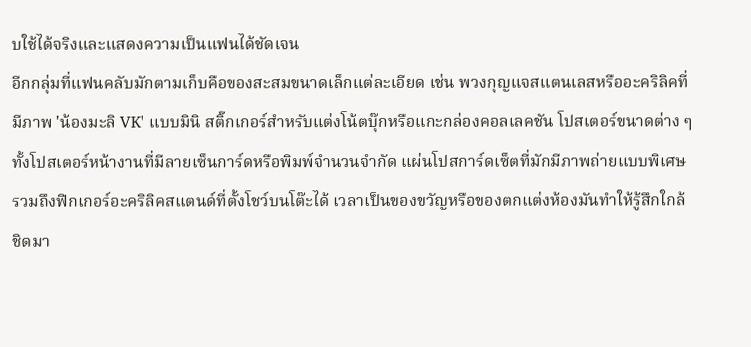บใช้ได้จริงและแสดงความเป็นแฟนได้ชัดเจน
อีกกลุ่มที่แฟนคลับมักตามเก็บคือของสะสมขนาดเล็กแต่ละเอียด เช่น พวงกุญแจสแตนเลสหรืออะคริลิคที่มีภาพ 'น้องมะลิ VK' แบบมินิ สติ๊กเกอร์สำหรับแต่งโน้ตบุ๊กหรือแกะกล่องคอลเลคชัน โปสเตอร์ขนาดต่าง ๆ ทั้งโปสเตอร์หน้างานที่มีลายเซ็นการ์ดหรือพิมพ์จำนวนจำกัด แผ่นโปสการ์ดเซ็ตที่มักมีภาพถ่ายแบบพิเศษ รวมถึงฟิกเกอร์อะคริลิคสแตนด์ที่ตั้งโชว์บนโต๊ะได้ เวลาเป็นของขวัญหรือของตกแต่งห้องมันทำให้รู้สึกใกล้ชิดมา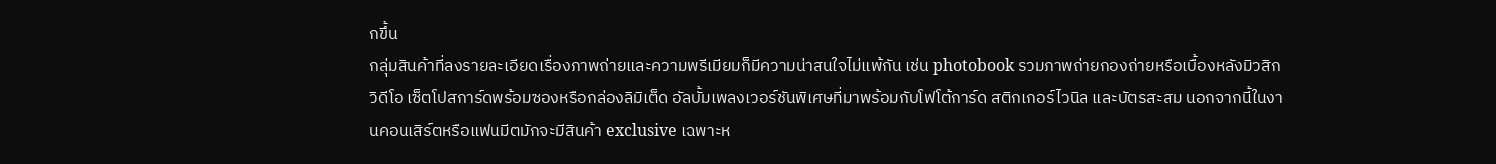กขึ้น
กลุ่มสินค้าที่ลงรายละเอียดเรื่องภาพถ่ายและความพรีเมียมก็มีความน่าสนใจไม่แพ้กัน เช่น photobook รวมภาพถ่ายกองถ่ายหรือเบื้องหลังมิวสิกวิดีโอ เซ็ตโปสการ์ดพร้อมซองหรือกล่องลิมิเต็ด อัลบั้มเพลงเวอร์ชันพิเศษที่มาพร้อมกับโฟโต้การ์ด สติกเกอร์ไวนิล และบัตรสะสม นอกจากนี้ในงานคอนเสิร์ตหรือแฟนมีตมักจะมีสินค้า exclusive เฉพาะห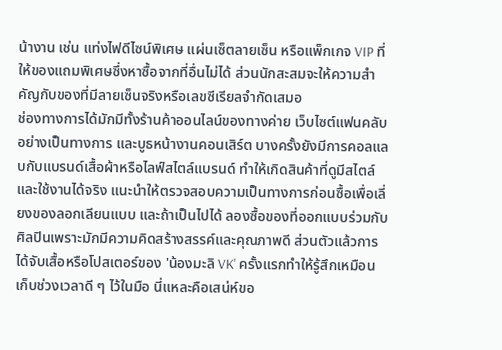น้างาน เช่น แท่งไฟดีไซน์พิเศษ แผ่นเซ็ตลายเซ็น หรือแพ็กเกจ VIP ที่ให้ของแถมพิเศษซึ่งหาซื้อจากที่อื่นไม่ได้ ส่วนนักสะสมจะให้ความสำคัญกับของที่มีลายเซ็นจริงหรือเลขซีเรียลจำกัดเสมอ
ช่องทางการได้มักมีทั้งร้านค้าออนไลน์ของทางค่าย เว็บไซต์แฟนคลับอย่างเป็นทางการ และบูธหน้างานคอนเสิร์ต บางครั้งยังมีการคอลแลบกับแบรนด์เสื้อผ้าหรือไลฟ์สไตล์แบรนด์ ทำให้เกิดสินค้าที่ดูมีสไตล์และใช้งานได้จริง แนะนำให้ตรวจสอบความเป็นทางการก่อนซื้อเพื่อเลี่ยงของลอกเลียนแบบ และถ้าเป็นไปได้ ลองซื้อของที่ออกแบบร่วมกับศิลปินเพราะมักมีความคิดสร้างสรรค์และคุณภาพดี ส่วนตัวแล้วการได้จับเสื้อหรือโปสเตอร์ของ 'น้องมะลิ VK' ครั้งแรกทำให้รู้สึกเหมือนเก็บช่วงเวลาดี ๆ ไว้ในมือ นี่แหละคือเสน่ห์ขอ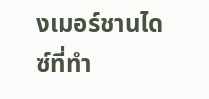งเมอร์ชานไดซ์ที่ทำ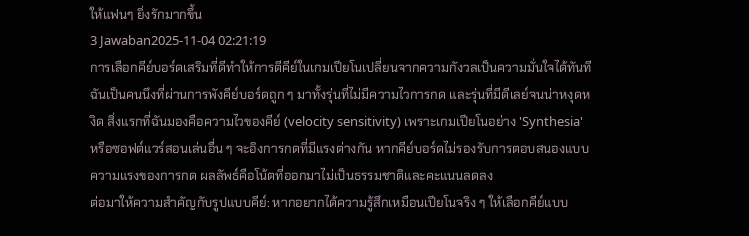ให้แฟนๆ ยิ่งรักมากขึ้น
3 Jawaban2025-11-04 02:21:19
การเลือกคีย์บอร์ดเสริมที่ดีทำให้การตีคีย์ในเกมเปียโนเปลี่ยนจากความกังวลเป็นความมั่นใจได้ทันที
ฉันเป็นคนนึงที่ผ่านการพังคีย์บอร์ดถูก ๆ มาทั้งรุ่นที่ไม่มีความไวการกด และรุ่นที่มีดีเลย์จนน่าหงุดหงิด สิ่งแรกที่ฉันมองคือความไวของคีย์ (velocity sensitivity) เพราะเกมเปียโนอย่าง 'Synthesia' หรือซอฟต์แวร์สอนเล่นอื่น ๆ จะอิงการกดที่มีแรงต่างกัน หากคีย์บอร์ดไม่รองรับการตอบสนองแบบความแรงของการกด ผลลัพธ์คือโน้ตที่ออกมาไม่เป็นธรรมชาติและคะแนนลดลง
ต่อมาให้ความสำคัญกับรูปแบบคีย์: หากอยากได้ความรู้สึกเหมือนเปียโนจริง ๆ ให้เลือกคีย์แบบ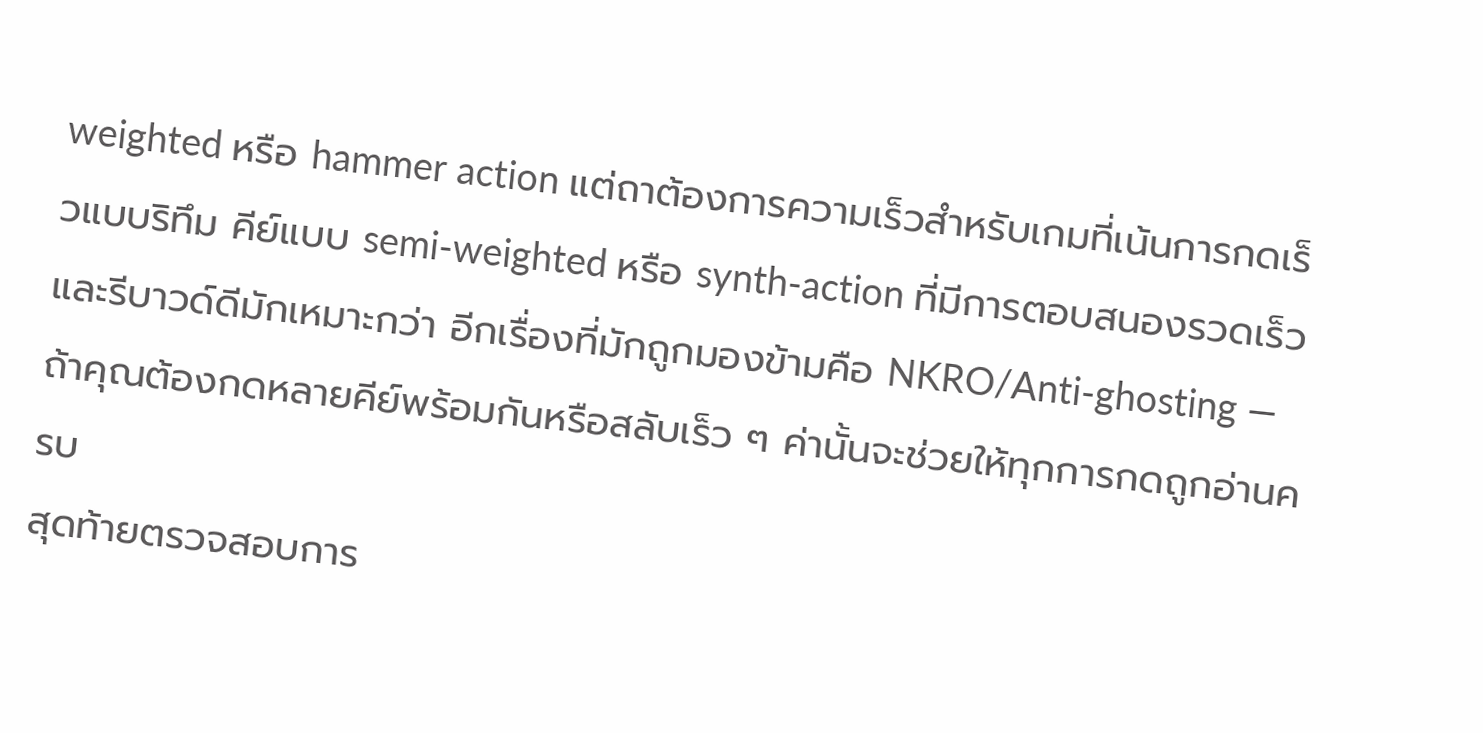weighted หรือ hammer action แต่ถาต้องการความเร็วสำหรับเกมที่เน้นการกดเร็วแบบริทึม คีย์แบบ semi-weighted หรือ synth-action ที่มีการตอบสนองรวดเร็วและรีบาวด์ดีมักเหมาะกว่า อีกเรื่องที่มักถูกมองข้ามคือ NKRO/Anti-ghosting — ถ้าคุณต้องกดหลายคีย์พร้อมกันหรือสลับเร็ว ๆ ค่านั้นจะช่วยให้ทุกการกดถูกอ่านครบ
สุดท้ายตรวจสอบการ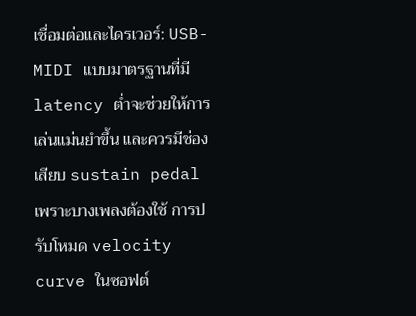เชื่อมต่อและไดรเวอร์: USB-MIDI แบบมาตรฐานที่มี latency ต่ำจะช่วยให้การเล่นแม่นยำขึ้น และควรมีช่องเสียบ sustain pedal เพราะบางเพลงต้องใช้ การปรับโหมด velocity curve ในซอฟต์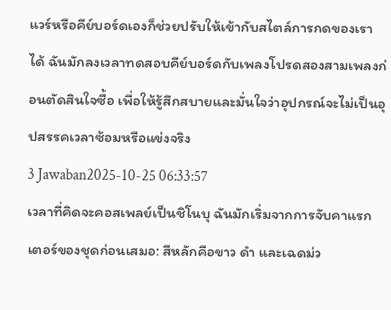แวร์หรือคีย์บอร์ดเองก็ช่วยปรับให้เข้ากับสไตล์การกดของเราได้ ฉันมักลงเวลาทดสอบคีย์บอร์ดกับเพลงโปรดสองสามเพลงก่อนตัดสินใจซื้อ เพื่อให้รู้สึกสบายและมั่นใจว่าอุปกรณ์จะไม่เป็นอุปสรรคเวลาซ้อมหรือแข่งจริง
3 Jawaban2025-10-25 06:33:57
เวลาที่คิดจะคอสเพลย์เป็นชิโนบุ ฉันมักเริ่มจากการจับคาแรกเตอร์ของชุดก่อนเสมอ: สีหลักคือขาว ดำ และเฉดม่ว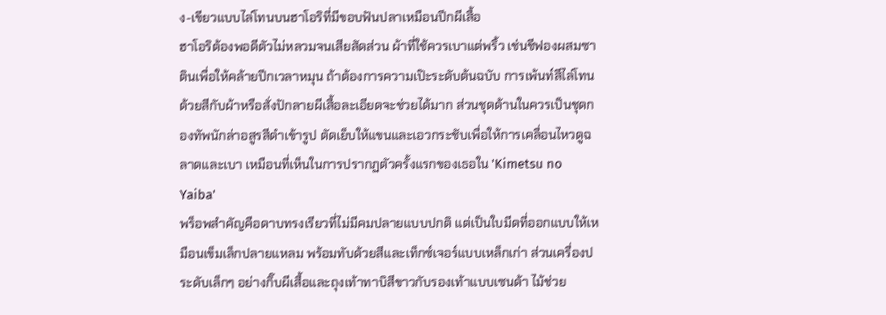ง-เขียวแบบไล่โทนบนฮาโอริที่มีขอบฟันปลาเหมือนปีกผีเสื้อ
ฮาโอริต้องพอดีตัวไม่หลวมจนเสียสัดส่วน ผ้าที่ใช้ควรเบาแต่พริ้ว เช่นชีฟองผสมซาตินเพื่อให้คล้ายปีกเวลาหมุน ถ้าต้องการความเป๊ะระดับต้นฉบับ การเพ้นท์สีไล่โทนด้วยสีกับผ้าหรือสั่งปักลายผีเสื้อละเอียดจะช่วยได้มาก ส่วนชุดด้านในควรเป็นชุดกองทัพนักล่าอสูรสีดำเข้ารูป ตัดเย็บให้แขนและเอวกระชับเพื่อให้การเคลื่อนไหวดูฉลาดและเบา เหมือนที่เห็นในการปรากฏตัวครั้งแรกของเธอใน 'Kimetsu no Yaiba'
พร็อพสำคัญคือดาบทรงเรียวที่ไม่มีคมปลายแบบปกติ แต่เป็นใบมีดที่ออกแบบให้เหมือนเข็มเล็กปลายแหลม พร้อมทับด้วยสีและเท็กซ์เจอร์แบบเหล็กเก่า ส่วนเครื่องประดับเล็กๆ อย่างกิ๊บผีเสื้อและถุงเท้าทาบิสีขาวกับรองเท้าแบบเซนด้า ไม้ช่วย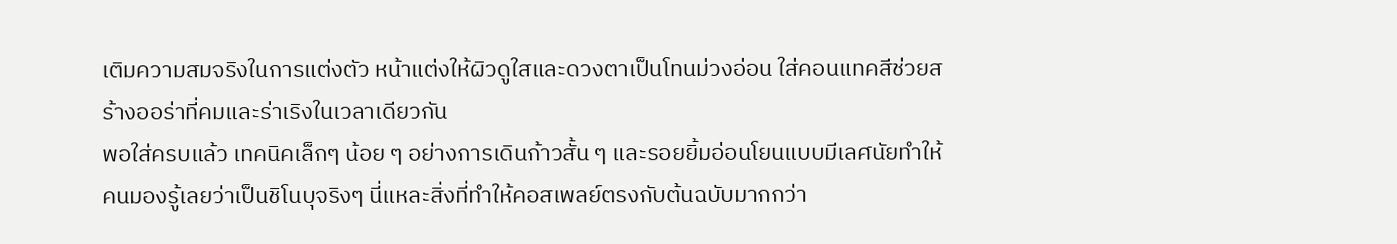เติมความสมจริงในการแต่งตัว หน้าแต่งให้ผิวดูใสและดวงตาเป็นโทนม่วงอ่อน ใส่คอนแทคสีช่วยสร้างออร่าที่คมและร่าเริงในเวลาเดียวกัน
พอใส่ครบแล้ว เทคนิคเล็กๆ น้อย ๆ อย่างการเดินก้าวสั้น ๆ และรอยยิ้มอ่อนโยนแบบมีเลศนัยทำให้คนมองรู้เลยว่าเป็นชิโนบุจริงๆ นี่แหละสิ่งที่ทำให้คอสเพลย์ตรงกับต้นฉบับมากกว่า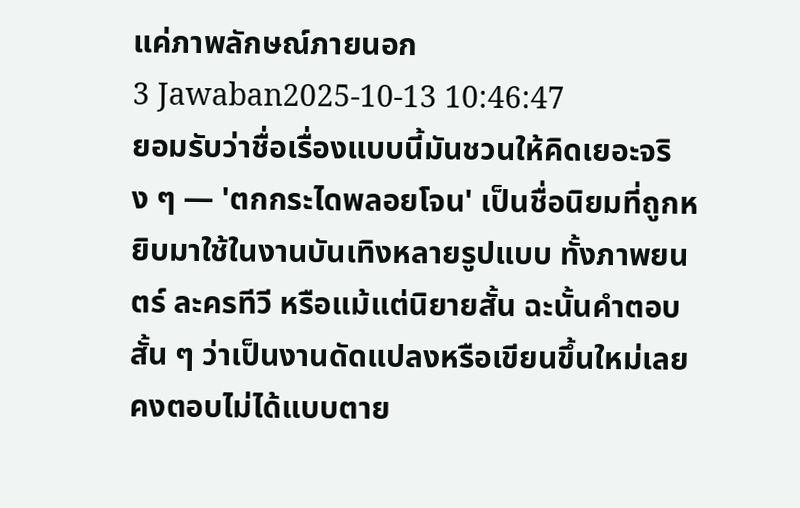แค่ภาพลักษณ์ภายนอก
3 Jawaban2025-10-13 10:46:47
ยอมรับว่าชื่อเรื่องแบบนี้มันชวนให้คิดเยอะจริง ๆ — 'ตกกระไดพลอยโจน' เป็นชื่อนิยมที่ถูกหยิบมาใช้ในงานบันเทิงหลายรูปแบบ ทั้งภาพยนตร์ ละครทีวี หรือแม้แต่นิยายสั้น ฉะนั้นคำตอบสั้น ๆ ว่าเป็นงานดัดแปลงหรือเขียนขึ้นใหม่เลยคงตอบไม่ได้แบบตาย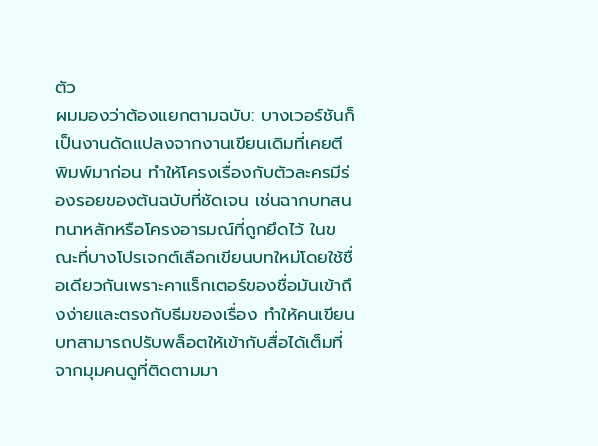ตัว
ผมมองว่าต้องแยกตามฉบับ: บางเวอร์ชันก็เป็นงานดัดแปลงจากงานเขียนเดิมที่เคยตีพิมพ์มาก่อน ทำให้โครงเรื่องกับตัวละครมีร่องรอยของต้นฉบับที่ชัดเจน เช่นฉากบทสนทนาหลักหรือโครงอารมณ์ที่ถูกยึดไว้ ในขณะที่บางโปรเจกต์เลือกเขียนบทใหม่โดยใช้ชื่อเดียวกันเพราะคาแร็กเตอร์ของชื่อมันเข้าถึงง่ายและตรงกับธีมของเรื่อง ทำให้คนเขียนบทสามารถปรับพล็อตให้เข้ากับสื่อได้เต็มที่
จากมุมคนดูที่ติดตามมา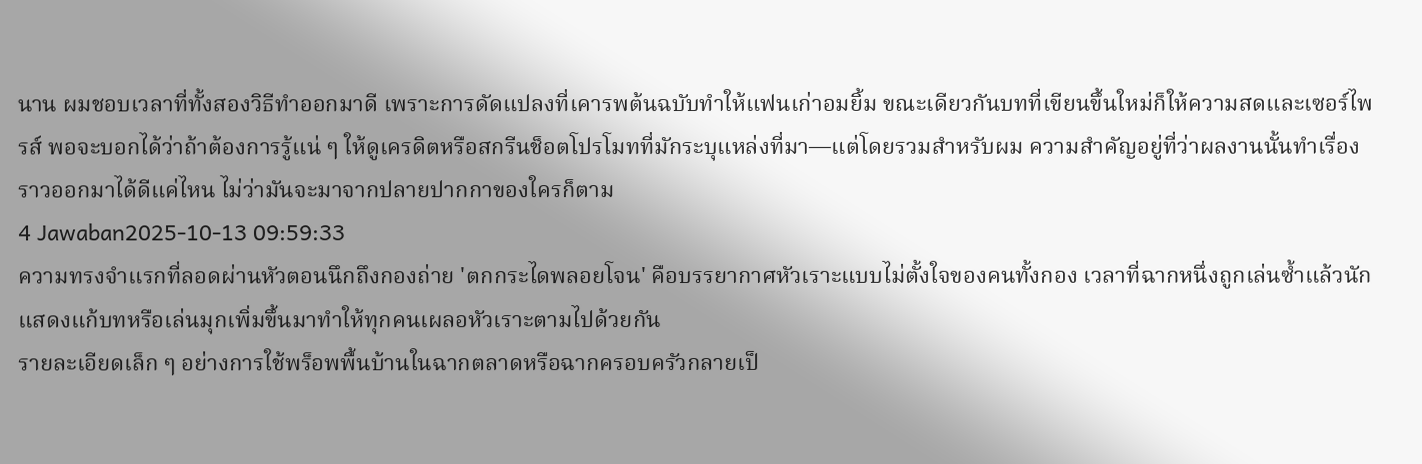นาน ผมชอบเวลาที่ทั้งสองวิธีทำออกมาดี เพราะการดัดแปลงที่เคารพต้นฉบับทำให้แฟนเก่าอมยิ้ม ขณะเดียวกันบทที่เขียนขึ้นใหม่ก็ให้ความสดและเซอร์ไพรส์ พอจะบอกได้ว่าถ้าต้องการรู้แน่ ๆ ให้ดูเครดิตหรือสกรีนช็อตโปรโมทที่มักระบุแหล่งที่มา—แต่โดยรวมสำหรับผม ความสำคัญอยู่ที่ว่าผลงานนั้นทำเรื่องราวออกมาได้ดีแค่ไหน ไม่ว่ามันจะมาจากปลายปากกาของใครก็ตาม
4 Jawaban2025-10-13 09:59:33
ความทรงจำแรกที่ลอดผ่านหัวตอนนึกถึงกองถ่าย 'ตกกระไดพลอยโจน' คือบรรยากาศหัวเราะแบบไม่ตั้งใจของคนทั้งกอง เวลาที่ฉากหนึ่งถูกเล่นซ้ำแล้วนักแสดงแก้บทหรือเล่นมุกเพิ่มขึ้นมาทำให้ทุกคนเผลอหัวเราะตามไปด้วยกัน
รายละเอียดเล็ก ๆ อย่างการใช้พร็อพพื้นบ้านในฉากตลาดหรือฉากครอบครัวกลายเป็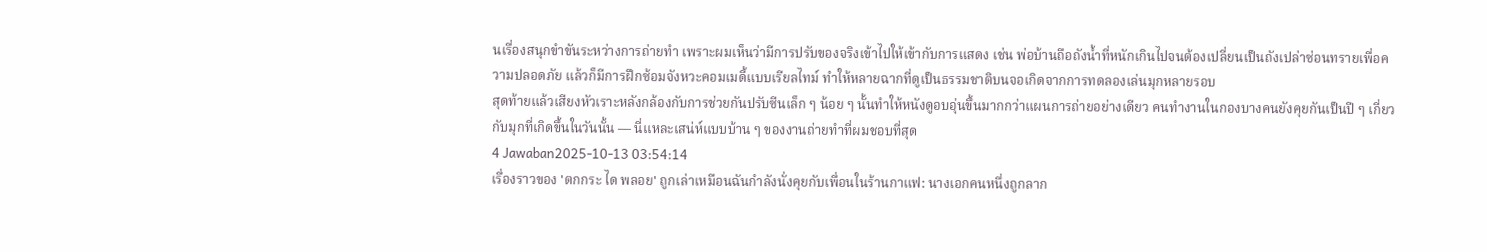นเรื่องสนุกขำขันระหว่างการถ่ายทำ เพราะผมเห็นว่ามีการปรับของจริงเข้าไปให้เข้ากับการแสดง เช่น พ่อบ้านถือถังน้ำที่หนักเกินไปจนต้องเปลี่ยนเป็นถังเปล่าซ่อนทรายเพื่อความปลอดภัย แล้วก็มีการฝึกซ้อมจังหวะคอมเมดี้แบบเรียลไทม์ ทำให้หลายฉากที่ดูเป็นธรรมชาติบนจอเกิดจากการทดลองเล่นมุกหลายรอบ
สุดท้ายแล้วเสียงหัวเราะหลังกล้องกับการช่วยกันปรับซีนเล็ก ๆ น้อย ๆ นั้นทำให้หนังดูอบอุ่นขึ้นมากกว่าแผนการถ่ายอย่างเดียว คนทำงานในกองบางคนยังคุยกันเป็นปี ๆ เกี่ยวกับมุกที่เกิดขึ้นในวันนั้น — นี่แหละเสน่ห์แบบบ้าน ๆ ของงานถ่ายทำที่ผมชอบที่สุด
4 Jawaban2025-10-13 03:54:14
เรื่องราวของ 'ตกกระ ได พลอย' ถูกเล่าเหมือนฉันกำลังนั่งคุยกับเพื่อนในร้านกาแฟ: นางเอกคนหนึ่งถูกลาก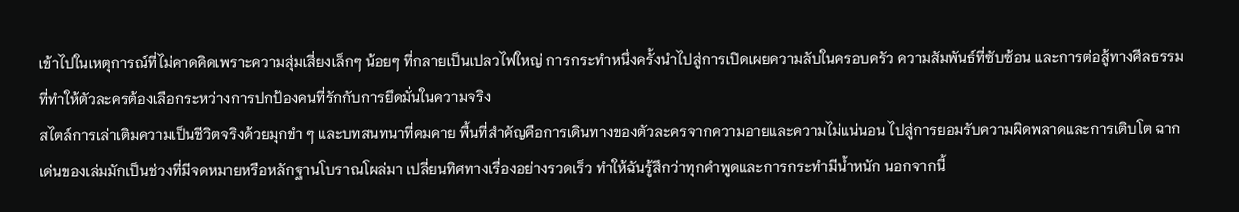เข้าไปในเหตุการณ์ที่ไม่คาดคิดเพราะความสุ่มเสี่ยงเล็กๆ น้อยๆ ที่กลายเป็นเปลวไฟใหญ่ การกระทำหนึ่งครั้งนำไปสู่การเปิดเผยความลับในครอบครัว ความสัมพันธ์ที่ซับซ้อน และการต่อสู้ทางศีลธรรมที่ทำให้ตัวละครต้องเลือกระหว่างการปกป้องคนที่รักกับการยึดมั่นในความจริง
สไตล์การเล่าเติมความเป็นชีวิตจริงด้วยมุกขำ ๆ และบทสนทนาที่คมคาย พื้นที่สำคัญคือการเดินทางของตัวละครจากความอายและความไม่แน่นอน ไปสู่การยอมรับความผิดพลาดและการเติบโต ฉากเด่นของเล่มมักเป็นช่วงที่มีจดหมายหรือหลักฐานโบราณโผล่มา เปลี่ยนทิศทางเรื่องอย่างรวดเร็ว ทำให้ฉันรู้สึกว่าทุกคำพูดและการกระทำมีน้ำหนัก นอกจากนี้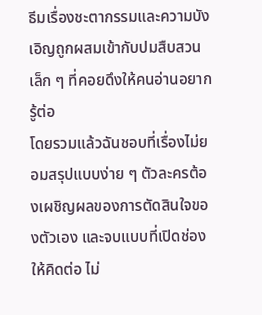ธีมเรื่องชะตากรรมและความบังเอิญถูกผสมเข้ากับปมสืบสวนเล็ก ๆ ที่คอยดึงให้คนอ่านอยากรู้ต่อ
โดยรวมแล้วฉันชอบที่เรื่องไม่ยอมสรุปแบบง่าย ๆ ตัวละครต้องเผชิญผลของการตัดสินใจของตัวเอง และจบแบบที่เปิดช่องให้คิดต่อ ไม่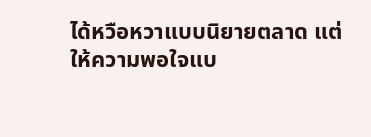ได้หวือหวาแบบนิยายตลาด แต่ให้ความพอใจแบ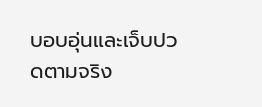บอบอุ่นและเจ็บปวดตามจริง